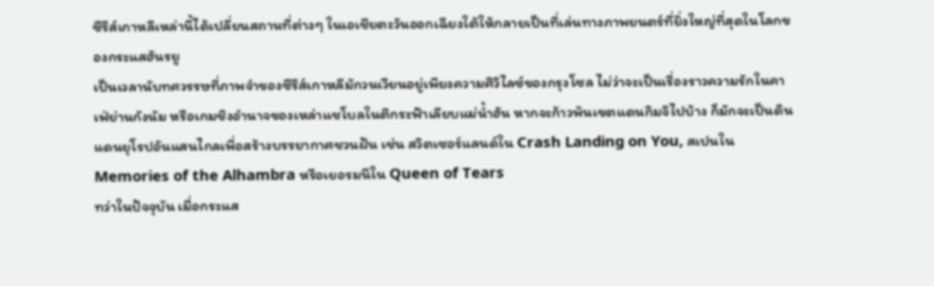ซีรีส์เกาหลีเหล่านี้ได้เปลี่ยนสถานที่ต่างๆ ในเอเชียตะวันออกเฉียงใต้ให้กลายเป็นที่เล่นทางภาพยนตร์ที่ยิ่งใหญ่ที่สุดในโลกของกระแสฮันรยู
เป็นเวลานับทศวรรษที่ภาพจำของซีรีส์เกาหลีมักวนเวียนอยู่เพียงความศิวิไลซ์ของกรุงโซล ไม่ว่าจะเป็นเรื่องราวความรักในคาเฟ่ย่านกังนัม หรือเกมชิงอำนาจของเหล่าแชโบลในตึกระฟ้าเลียบแม่น้ำฮัน หากจะก้าวพ้นเขตแดนกิมจิไปบ้าง ก็มักจะเป็นดินแดนยุโรปอันแสนไกลเพื่อสร้างบรรยากาศชวนฝัน เช่น สวิตเซอร์แลนด์ใน Crash Landing on You, สเปนใน Memories of the Alhambra หรือเยอรมนีใน Queen of Tears
ทว่าในปัจจุบัน เมื่อกระแส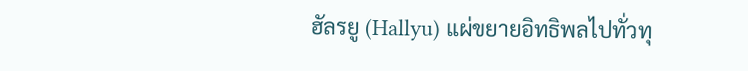ฮัลรยู (Hallyu) แผ่ขยายอิทธิพลไปทั่วทุ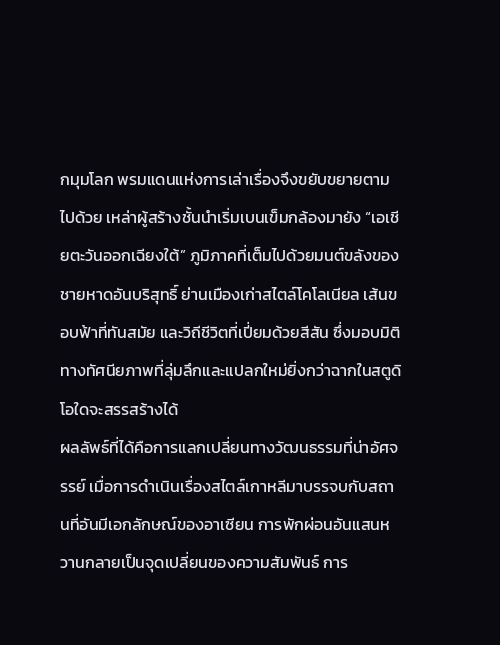กมุมโลก พรมแดนแห่งการเล่าเรื่องจึงขยับขยายตามไปด้วย เหล่าผู้สร้างชั้นนำเริ่มเบนเข็มกล้องมายัง “เอเชียตะวันออกเฉียงใต้” ภูมิภาคที่เต็มไปด้วยมนต์ขลังของชายหาดอันบริสุทธิ์ ย่านเมืองเก่าสไตล์โคโลเนียล เส้นขอบฟ้าที่ทันสมัย และวิถีชีวิตที่เปี่ยมด้วยสีสัน ซึ่งมอบมิติทางทัศนียภาพที่ลุ่มลึกและแปลกใหม่ยิ่งกว่าฉากในสตูดิโอใดจะสรรสร้างได้
ผลลัพธ์ที่ได้คือการแลกเปลี่ยนทางวัฒนธรรมที่น่าอัศจรรย์ เมื่อการดำเนินเรื่องสไตล์เกาหลีมาบรรจบกับสถานที่อันมีเอกลักษณ์ของอาเซียน การพักผ่อนอันแสนหวานกลายเป็นจุดเปลี่ยนของความสัมพันธ์ การ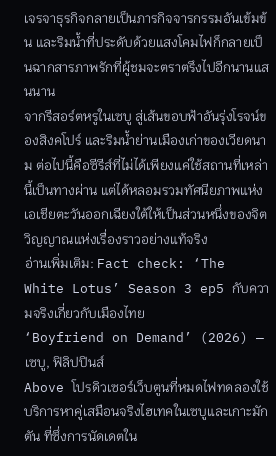เจรจาธุรกิจกลายเป็นภารกิจจารกรรมอันเข้มข้น และริมน้ำที่ประดับด้วยแสงโคมไฟก็กลายเป็นฉากสารภาพรักที่ผู้ชมจะตราตรึงไปอีกนานแสนนาน
จากรีสอร์ตหรูในเซบู สู่เส้นขอบฟ้าอันรุ่งโรจน์ของสิงคโปร์ และริมน้ำย่านเมืองเก่าของเวียดนาม ต่อไปนี้คือซีรีส์ที่ไม่ได้เพียงแค่ใช้สถานที่เหล่านี้เป็นทางผ่าน แต่ได้หลอมรวมทัศนียภาพแห่งเอเชียตะวันออกเฉียงใต้ให้เป็นส่วนหนึ่งของจิตวิญญาณแห่งเรื่องราวอย่างแท้จริง
อ่านเพิ่มเติม: Fact check: ‘The White Lotus’ Season 3 ep5 กับความจริงเกี่ยวกับเมืองไทย
‘Boyfriend on Demand’ (2026) — เซบู, ฟิลิปปินส์
Above โปรดิวเซอร์เว็บตูนที่หมดไฟทดลองใช้บริการหาคู่เสมือนจริงไฮเทคในเซบูและเกาะมักตัน ที่ซึ่งการนัดเดตใน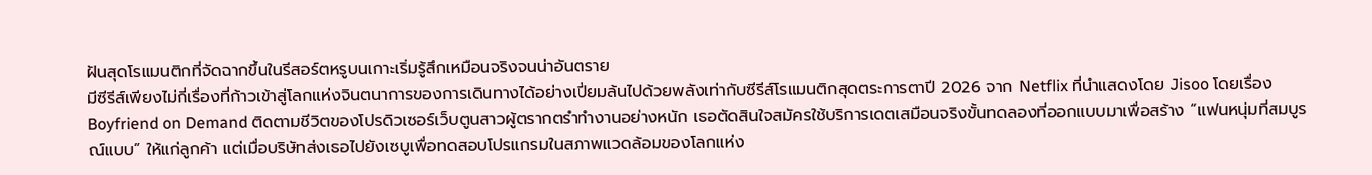ฝันสุดโรแมนติกที่จัดฉากขึ้นในรีสอร์ตหรูบนเกาะเริ่มรู้สึกเหมือนจริงจนน่าอันตราย
มีซีรีส์เพียงไม่กี่เรื่องที่ก้าวเข้าสู่โลกแห่งจินตนาการของการเดินทางได้อย่างเปี่ยมล้นไปด้วยพลังเท่ากับซีรีส์โรแมนติกสุดตระการตาปี 2026 จาก Netflix ที่นำแสดงโดย Jisoo โดยเรื่อง Boyfriend on Demand ติดตามชีวิตของโปรดิวเซอร์เว็บตูนสาวผู้ตรากตรำทำงานอย่างหนัก เธอตัดสินใจสมัครใช้บริการเดตเสมือนจริงขั้นทดลองที่ออกแบบมาเพื่อสร้าง “แฟนหนุ่มที่สมบูรณ์แบบ” ให้แก่ลูกค้า แต่เมื่อบริษัทส่งเธอไปยังเซบูเพื่อทดสอบโปรแกรมในสภาพแวดล้อมของโลกแห่ง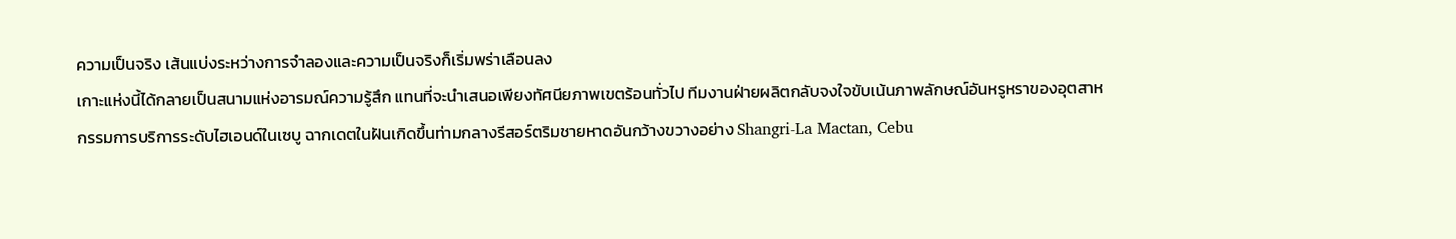ความเป็นจริง เส้นแบ่งระหว่างการจำลองและความเป็นจริงก็เริ่มพร่าเลือนลง
เกาะแห่งนี้ได้กลายเป็นสนามแห่งอารมณ์ความรู้สึก แทนที่จะนำเสนอเพียงทัศนียภาพเขตร้อนทั่วไป ทีมงานฝ่ายผลิตกลับจงใจขับเน้นภาพลักษณ์อันหรูหราของอุตสาหกรรมการบริการระดับไฮเอนด์ในเซบู ฉากเดตในฝันเกิดขึ้นท่ามกลางรีสอร์ตริมชายหาดอันกว้างขวางอย่าง Shangri-La Mactan, Cebu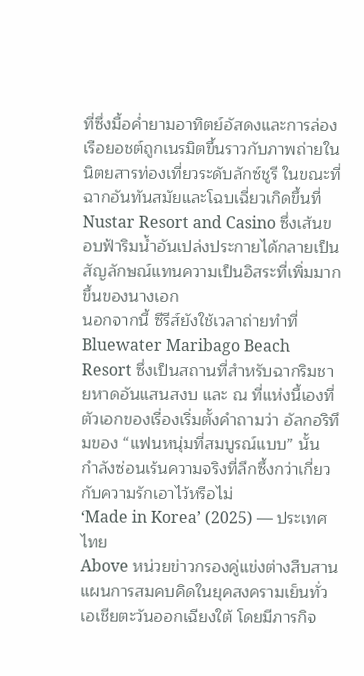ที่ซึ่งมื้อค่ำยามอาทิตย์อัสดงและการล่องเรือยอชต์ถูกเนรมิตขึ้นราวกับภาพถ่ายในนิตยสารท่องเที่ยวระดับลักซ์ชูรี ในขณะที่ฉากอันทันสมัยและโฉบเฉี่ยวเกิดขึ้นที่ Nustar Resort and Casino ซึ่งเส้นขอบฟ้าริมน้ำอันเปล่งประกายได้กลายเป็นสัญลักษณ์แทนความเป็นอิสระที่เพิ่มมากขึ้นของนางเอก
นอกจากนี้ ซีรีส์ยังใช้เวลาถ่ายทำที่ Bluewater Maribago Beach Resort ซึ่งเป็นสถานที่สำหรับฉากริมชายหาดอันแสนสงบ และ ณ ที่แห่งนี้เองที่ตัวเอกของเรื่องเริ่มตั้งคำถามว่า อัลกอริทึมของ “แฟนหนุ่มที่สมบูรณ์แบบ” นั้น กำลังซ่อนเร้นความจริงที่ลึกซึ้งกว่าเกี่ยวกับความรักเอาไว้หรือไม่
‘Made in Korea’ (2025) — ประเทศไทย
Above หน่วยข่าวกรองคู่แข่งต่างสืบสานแผนการสมคบคิดในยุคสงครามเย็นทั่วเอเชียตะวันออกเฉียงใต้ โดยมีภารกิจ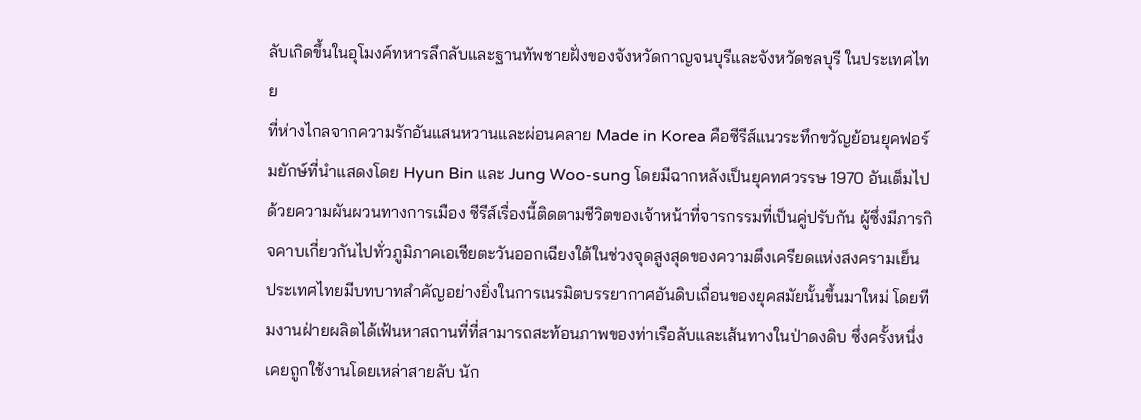ลับเกิดขึ้นในอุโมงค์ทหารลึกลับและฐานทัพชายฝั่งของจังหวัดกาญจนบุรีและจังหวัดชลบุรี ในประเทศไทย
ที่ห่างไกลจากความรักอันแสนหวานและผ่อนคลาย Made in Korea คือซีรีส์แนวระทึกขวัญย้อนยุคฟอร์มยักษ์ที่นำแสดงโดย Hyun Bin และ Jung Woo-sung โดยมีฉากหลังเป็นยุคทศวรรษ 1970 อันเต็มไปด้วยความผันผวนทางการเมือง ซีรีส์เรื่องนี้ติดตามชีวิตของเจ้าหน้าที่จารกรรมที่เป็นคู่ปรับกัน ผู้ซึ่งมีภารกิจคาบเกี่ยวกันไปทั่วภูมิภาคเอเชียตะวันออกเฉียงใต้ในช่วงจุดสูงสุดของความตึงเครียดแห่งสงครามเย็น
ประเทศไทยมีบทบาทสำคัญอย่างยิ่งในการเนรมิตบรรยากาศอันดิบเถื่อนของยุคสมัยนั้นขึ้นมาใหม่ โดยทีมงานฝ่ายผลิตได้เฟ้นหาสถานที่ที่สามารถสะท้อนภาพของท่าเรือลับและเส้นทางในป่าดงดิบ ซึ่งครั้งหนึ่งเคยถูกใช้งานโดยเหล่าสายลับ นัก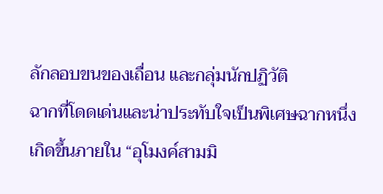ลักลอบขนของเถื่อน และกลุ่มนักปฏิวัติ
ฉากที่โดดเด่นและน่าประทับใจเป็นพิเศษฉากหนึ่งเกิดขึ้นภายใน “อุโมงค์สามมิ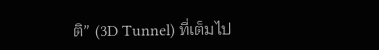ติ” (3D Tunnel) ที่เต็มไป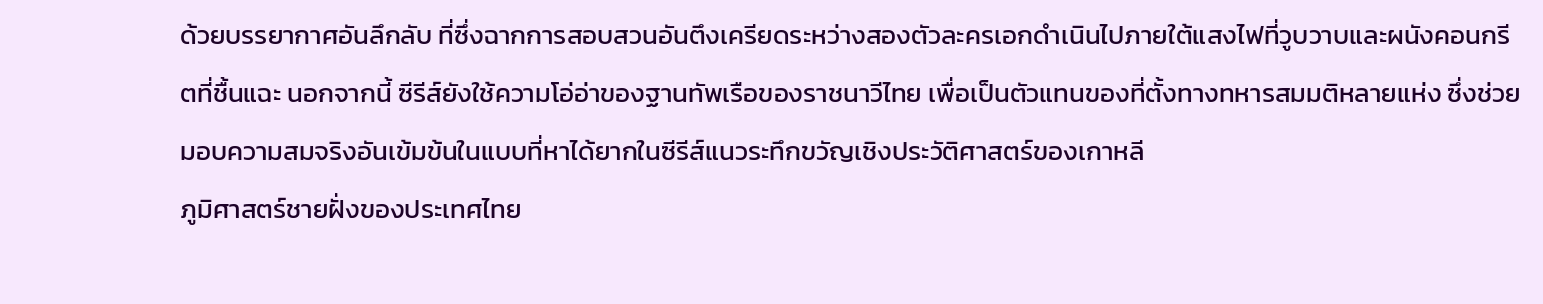ด้วยบรรยากาศอันลึกลับ ที่ซึ่งฉากการสอบสวนอันตึงเครียดระหว่างสองตัวละครเอกดำเนินไปภายใต้แสงไฟที่วูบวาบและผนังคอนกรีตที่ชื้นแฉะ นอกจากนี้ ซีรีส์ยังใช้ความโอ่อ่าของฐานทัพเรือของราชนาวีไทย เพื่อเป็นตัวแทนของที่ตั้งทางทหารสมมติหลายแห่ง ซึ่งช่วยมอบความสมจริงอันเข้มข้นในแบบที่หาได้ยากในซีรีส์แนวระทึกขวัญเชิงประวัติศาสตร์ของเกาหลี
ภูมิศาสตร์ชายฝั่งของประเทศไทย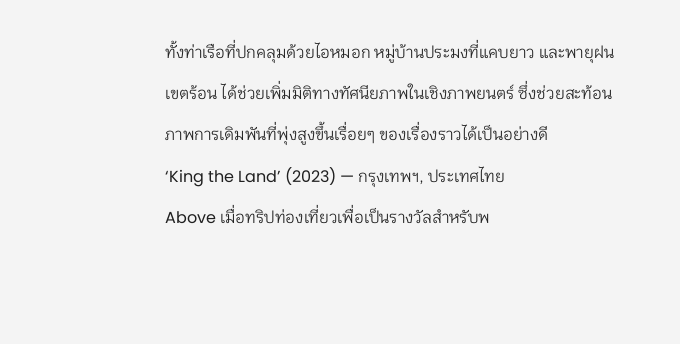ทั้งท่าเรือที่ปกคลุมด้วยไอหมอก หมู่บ้านประมงที่แคบยาว และพายุฝนเขตร้อน ได้ช่วยเพิ่มมิติทางทัศนียภาพในเชิงภาพยนตร์ ซึ่งช่วยสะท้อนภาพการเดิมพันที่พุ่งสูงขึ้นเรื่อยๆ ของเรื่องราวได้เป็นอย่างดี
‘King the Land’ (2023) — กรุงเทพฯ, ประเทศไทย
Above เมื่อทริปท่องเที่ยวเพื่อเป็นรางวัลสำหรับพ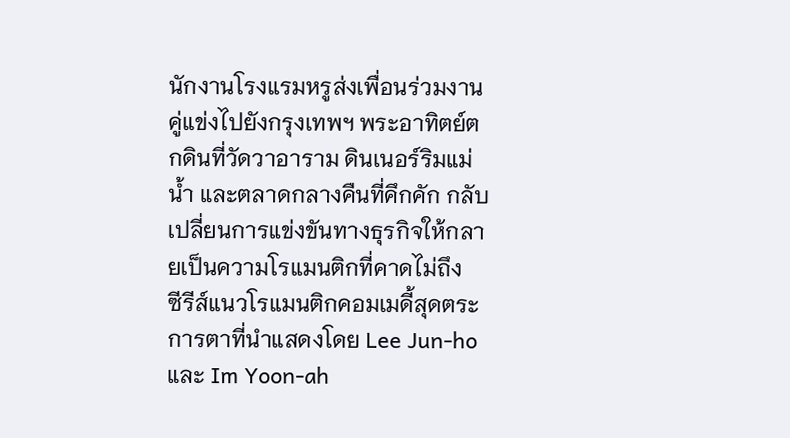นักงานโรงแรมหรูส่งเพื่อนร่วมงานคู่แข่งไปยังกรุงเทพฯ พระอาทิตย์ตกดินที่วัดวาอาราม ดินเนอร์ริมแม่น้ำ และตลาดกลางคืนที่คึกคัก กลับเปลี่ยนการแข่งขันทางธุรกิจให้กลายเป็นความโรแมนติกที่คาดไม่ถึง
ซีรีส์แนวโรแมนติกคอมเมดี้สุดตระการตาที่นำแสดงโดย Lee Jun-ho และ Im Yoon-ah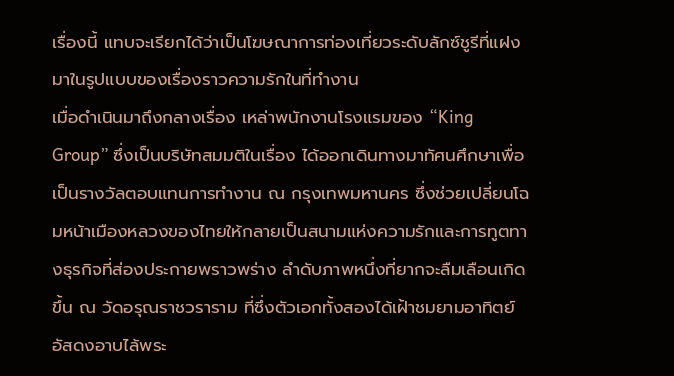เรื่องนี้ แทบจะเรียกได้ว่าเป็นโฆษณาการท่องเที่ยวระดับลักซ์ชูรีที่แฝงมาในรูปแบบของเรื่องราวความรักในที่ทำงาน
เมื่อดำเนินมาถึงกลางเรื่อง เหล่าพนักงานโรงแรมของ “King Group” ซึ่งเป็นบริษัทสมมติในเรื่อง ได้ออกเดินทางมาทัศนศึกษาเพื่อเป็นรางวัลตอบแทนการทำงาน ณ กรุงเทพมหานคร ซึ่งช่วยเปลี่ยนโฉมหน้าเมืองหลวงของไทยให้กลายเป็นสนามแห่งความรักและการทูตทางธุรกิจที่ส่องประกายพราวพร่าง ลำดับภาพหนึ่งที่ยากจะลืมเลือนเกิดขึ้น ณ วัดอรุณราชวราราม ที่ซึ่งตัวเอกทั้งสองได้เฝ้าชมยามอาทิตย์อัสดงอาบไล้พระ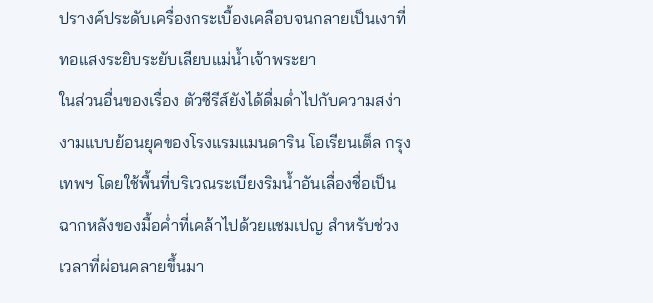ปรางค์ประดับเครื่องกระเบื้องเคลือบจนกลายเป็นเงาที่ทอแสงระยิบระยับเลียบแม่น้ำเจ้าพระยา
ในส่วนอื่นของเรื่อง ตัวซีรีส์ยังได้ดื่มด่ำไปกับความสง่างามแบบย้อนยุคของโรงแรมแมนดาริน โอเรียนเต็ล กรุงเทพฯ โดยใช้พื้นที่บริเวณระเบียงริมน้ำอันเลื่องชื่อเป็นฉากหลังของมื้อค่ำที่เคล้าไปด้วยแชมเปญ สำหรับช่วงเวลาที่ผ่อนคลายขึ้นมา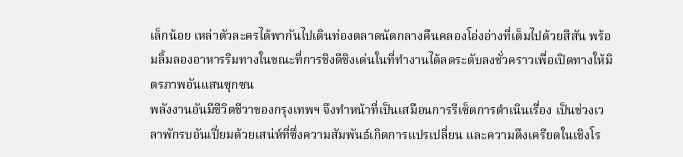เล็กน้อย เหล่าตัวละครได้พากันไปเดินท่องตลาดนัดกลางคืนคลองโอ่งอ่างที่เต็มไปด้วยสีสัน พร้อมลิ้มลองอาหารริมทางในขณะที่การชิงดีชิงเด่นในที่ทำงานได้ลดระดับลงชั่วคราวเพื่อเปิดทางให้มิตรภาพอันแสนซุกซน
พลังงานอันมีชีวิตชีวาของกรุงเทพฯ จึงทำหน้าที่เป็นเสมือนการรีเซ็ตการดำเนินเรื่อง เป็นช่วงเวลาพักรบอันเปี่ยมด้วยเสน่ห์ที่ซึ่งความสัมพันธ์เกิดการแปรเปลี่ยน และความตึงเครียดในเชิงโร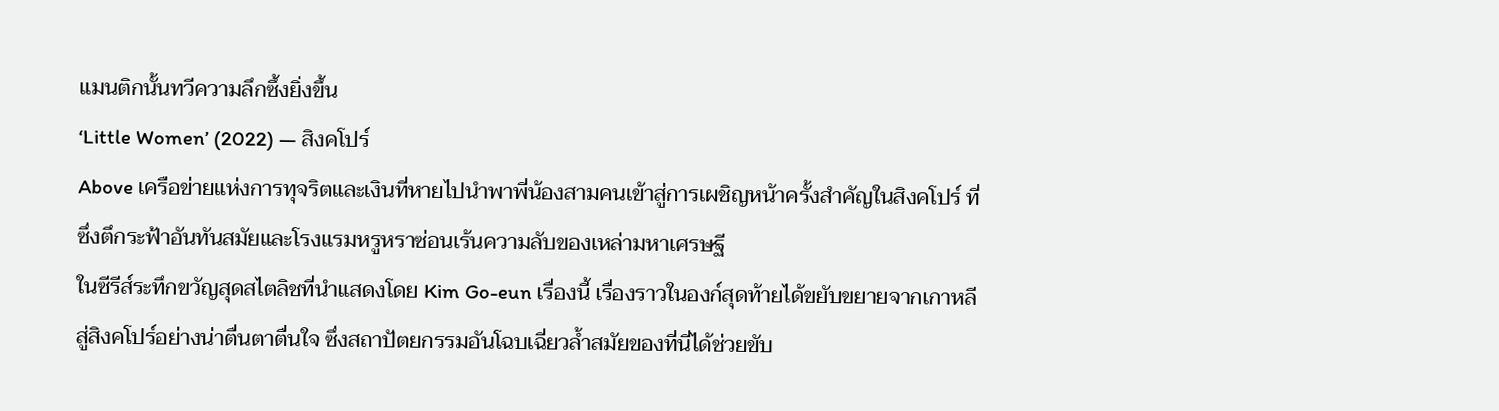แมนติกนั้นทวีความลึกซึ้งยิ่งขึ้น
‘Little Women’ (2022) — สิงคโปร์
Above เครือข่ายแห่งการทุจริตและเงินที่หายไปนำพาพี่น้องสามคนเข้าสู่การเผชิญหน้าครั้งสำคัญในสิงคโปร์ ที่ซึ่งตึกระฟ้าอันทันสมัยและโรงแรมหรูหราซ่อนเร้นความลับของเหล่ามหาเศรษฐี
ในซีรีส์ระทึกขวัญสุดสไตลิชที่นำแสดงโดย Kim Go-eun เรื่องนี้ เรื่องราวในองก์สุดท้ายได้ขยับขยายจากเกาหลีสู่สิงคโปร์อย่างน่าตื่นตาตื่นใจ ซึ่งสถาปัตยกรรมอันโฉบเฉี่ยวล้ำสมัยของที่นี่ได้ช่วยขับ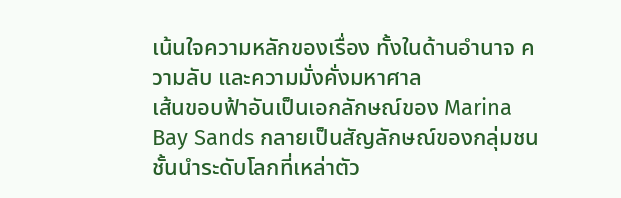เน้นใจความหลักของเรื่อง ทั้งในด้านอำนาจ ความลับ และความมั่งคั่งมหาศาล
เส้นขอบฟ้าอันเป็นเอกลักษณ์ของ Marina Bay Sands กลายเป็นสัญลักษณ์ของกลุ่มชนชั้นนำระดับโลกที่เหล่าตัว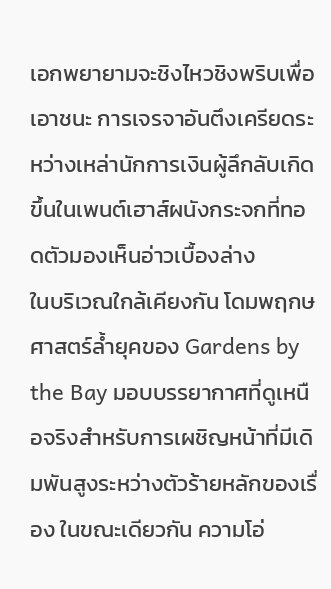เอกพยายามจะชิงไหวชิงพริบเพื่อเอาชนะ การเจรจาอันตึงเครียดระหว่างเหล่านักการเงินผู้ลึกลับเกิดขึ้นในเพนต์เฮาส์ผนังกระจกที่ทอดตัวมองเห็นอ่าวเบื้องล่าง
ในบริเวณใกล้เคียงกัน โดมพฤกษศาสตร์ล้ำยุคของ Gardens by the Bay มอบบรรยากาศที่ดูเหนือจริงสำหรับการเผชิญหน้าที่มีเดิมพันสูงระหว่างตัวร้ายหลักของเรื่อง ในขณะเดียวกัน ความโอ่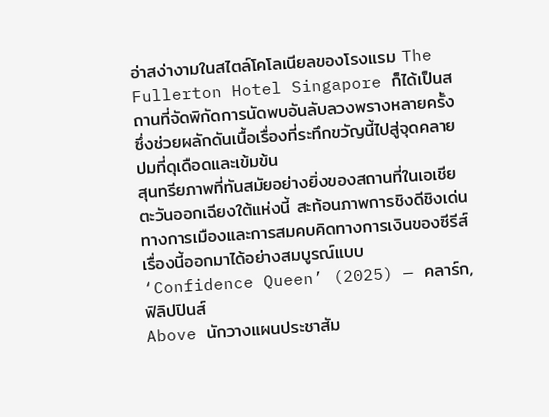อ่าสง่างามในสไตล์โคโลเนียลของโรงแรม The Fullerton Hotel Singapore ก็ได้เป็นสถานที่จัดพิกัดการนัดพบอันลับลวงพรางหลายครั้ง ซึ่งช่วยผลักดันเนื้อเรื่องที่ระทึกขวัญนี้ไปสู่จุดคลายปมที่ดุเดือดและเข้มข้น
สุนทรียภาพที่ทันสมัยอย่างยิ่งของสถานที่ในเอเชียตะวันออกเฉียงใต้แห่งนี้ สะท้อนภาพการชิงดีชิงเด่นทางการเมืองและการสมคบคิดทางการเงินของซีรีส์เรื่องนี้ออกมาได้อย่างสมบูรณ์แบบ
‘Confidence Queen’ (2025) — คลาร์ก, ฟิลิปปินส์
Above นักวางแผนประชาสัม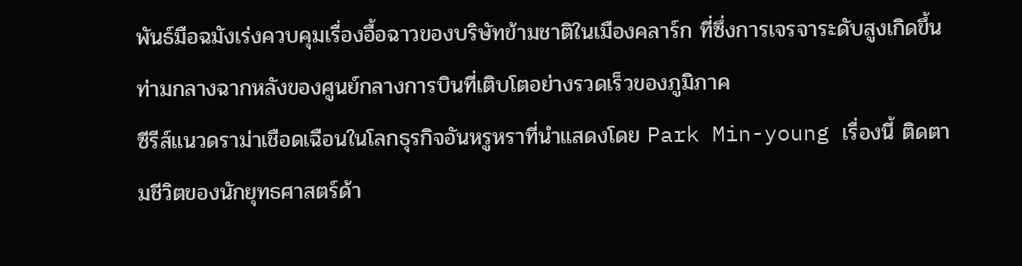พันธ์มือฉมังเร่งควบคุมเรื่องอื้อฉาวของบริษัทข้ามชาติในเมืองคลาร์ก ที่ซึ่งการเจรจาระดับสูงเกิดขึ้นท่ามกลางฉากหลังของศูนย์กลางการบินที่เติบโตอย่างรวดเร็วของภูมิภาค
ซีรีส์แนวดราม่าเชือดเฉือนในโลกธุรกิจอันหรูหราที่นำแสดงโดย Park Min-young เรื่องนี้ ติดตามชีวิตของนักยุทธศาสตร์ด้า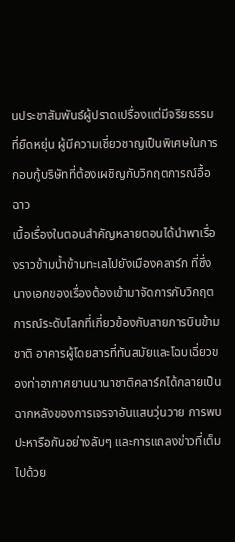นประชาสัมพันธ์ผู้ปราดเปรื่องแต่มีจริยธรรมที่ยืดหยุ่น ผู้มีความเชี่ยวชาญเป็นพิเศษในการกอบกู้บริษัทที่ต้องเผชิญกับวิกฤตการณ์อื้อฉาว
เนื้อเรื่องในตอนสำคัญหลายตอนได้นำพาเรื่องราวข้ามน้ำข้ามทะเลไปยังเมืองคลาร์ก ที่ซึ่งนางเอกของเรื่องต้องเข้ามาจัดการกับวิกฤตการณ์ระดับโลกที่เกี่ยวข้องกับสายการบินข้ามชาติ อาคารผู้โดยสารที่ทันสมัยและโฉบเฉี่ยวของท่าอากาศยานนานาชาติคลาร์กได้กลายเป็นฉากหลังของการเจรจาอันแสนวุ่นวาย การพบปะหารือกันอย่างลับๆ และการแถลงข่าวที่เต็มไปด้วย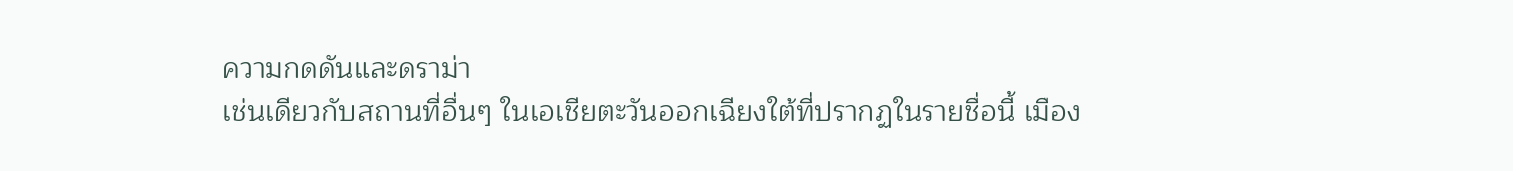ความกดดันและดราม่า
เช่นเดียวกับสถานที่อื่นๆ ในเอเชียตะวันออกเฉียงใต้ที่ปรากฏในรายชื่อนี้ เมือง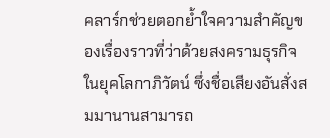คลาร์กช่วยตอกย้ำใจความสำคัญของเรื่องราวที่ว่าด้วยสงครามธุรกิจในยุคโลกาภิวัตน์ ซึ่งชื่อเสียงอันสั่งสมมานานสามารถ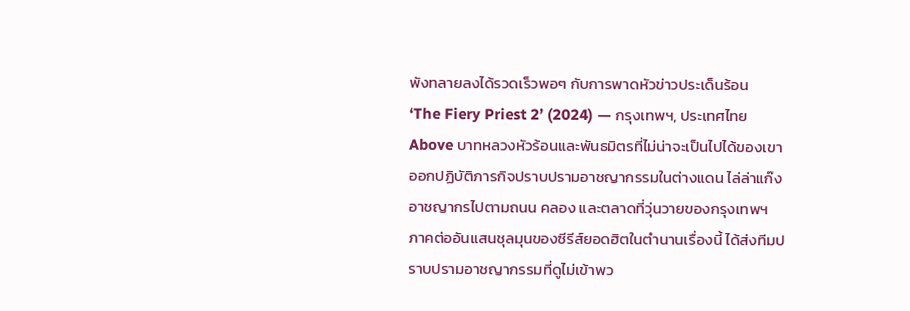พังทลายลงได้รวดเร็วพอๆ กับการพาดหัวข่าวประเด็นร้อน
‘The Fiery Priest 2’ (2024) — กรุงเทพฯ, ประเทศไทย
Above บาทหลวงหัวร้อนและพันธมิตรที่ไม่น่าจะเป็นไปได้ของเขา ออกปฏิบัติภารกิจปราบปรามอาชญากรรมในต่างแดน ไล่ล่าแก๊งอาชญากรไปตามถนน คลอง และตลาดที่วุ่นวายของกรุงเทพฯ
ภาคต่ออันแสนชุลมุนของซีรีส์ยอดฮิตในตำนานเรื่องนี้ ได้ส่งทีมปราบปรามอาชญากรรมที่ดูไม่เข้าพว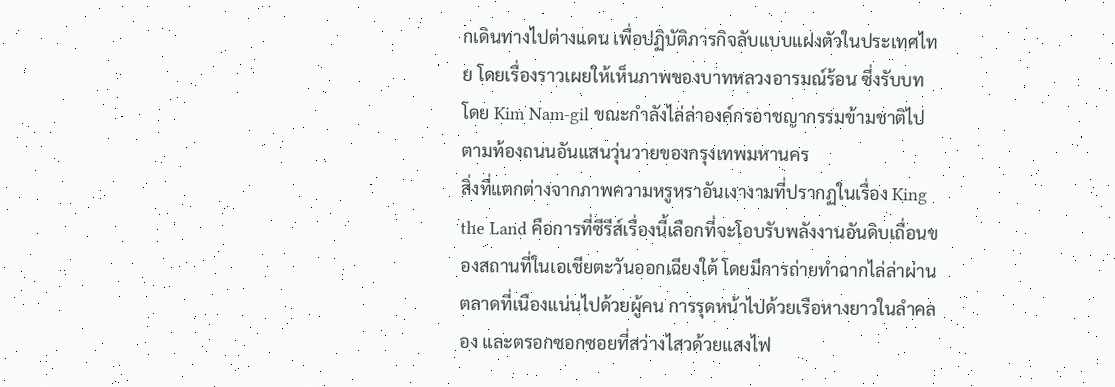กเดินทางไปต่างแดน เพื่อปฏิบัติภารกิจลับแบบแฝงตัวในประเทศไทย โดยเรื่องราวเผยให้เห็นภาพของบาทหลวงอารมณ์ร้อน ซึ่งรับบทโดย Kim Nam-gil ขณะกำลังไล่ล่าองค์กรอาชญากรรมข้ามชาติไปตามท้องถนนอันแสนวุ่นวายของกรุงเทพมหานคร
สิ่งที่แตกต่างจากภาพความหรูหราอันเงางามที่ปรากฏในเรื่อง King the Land คือการที่ซีรีส์เรื่องนี้เลือกที่จะโอบรับพลังงานอันดิบเถื่อนของสถานที่ในเอเชียตะวันออกเฉียงใต้ โดยมีการถ่ายทำฉากไล่ล่าผ่านตลาดที่เนืองแน่นไปด้วยผู้คน การรุดหน้าไปด้วยเรือหางยาวในลำคลอง และตรอกซอกซอยที่สว่างไสวด้วยแสงไฟ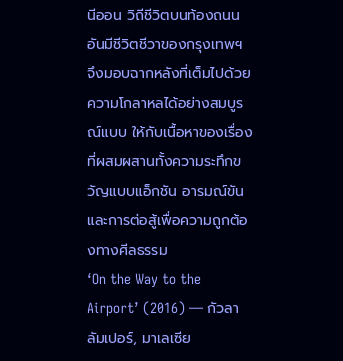นีออน วิถีชีวิตบนท้องถนนอันมีชีวิตชีวาของกรุงเทพฯ จึงมอบฉากหลังที่เต็มไปด้วยความโกลาหลได้อย่างสมบูรณ์แบบ ให้กับเนื้อหาของเรื่องที่ผสมผสานทั้งความระทึกขวัญแบบแอ็กชัน อารมณ์ขัน และการต่อสู้เพื่อความถูกต้องทางศีลธรรม
‘On the Way to the Airport’ (2016) — กัวลาลัมเปอร์, มาเลเซีย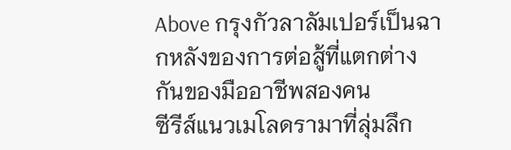Above กรุงกัวลาลัมเปอร์เป็นฉากหลังของการต่อสู้ที่แตกต่างกันของมืออาชีพสองคน
ซีรีส์แนวเมโลดรามาที่ลุ่มลึก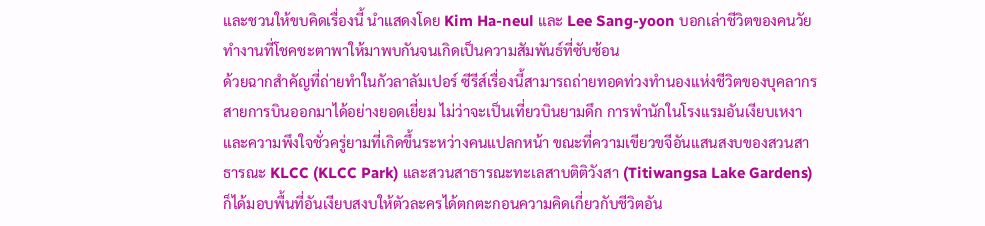และชวนให้ขบคิดเรื่องนี้ นำแสดงโดย Kim Ha-neul และ Lee Sang-yoon บอกเล่าชีวิตของคนวัยทำงานที่โชคชะตาพาให้มาพบกันจนเกิดเป็นความสัมพันธ์ที่ซับซ้อน
ด้วยฉากสำคัญที่ถ่ายทำในกัวลาลัมเปอร์ ซีรีส์เรื่องนี้สามารถถ่ายทอดท่วงทำนองแห่งชีวิตของบุคลากรสายการบินออกมาได้อย่างยอดเยี่ยม ไม่ว่าจะเป็นเที่ยวบินยามดึก การพำนักในโรงแรมอันเงียบเหงา และความพึงใจชั่วครู่ยามที่เกิดขึ้นระหว่างคนแปลกหน้า ขณะที่ความเขียวขจีอันแสนสงบของสวนสาธารณะ KLCC (KLCC Park) และสวนสาธารณะทะเลสาบติติวังสา (Titiwangsa Lake Gardens) ก็ได้มอบพื้นที่อันเงียบสงบให้ตัวละครได้ตกตะกอนความคิดเกี่ยวกับชีวิตอัน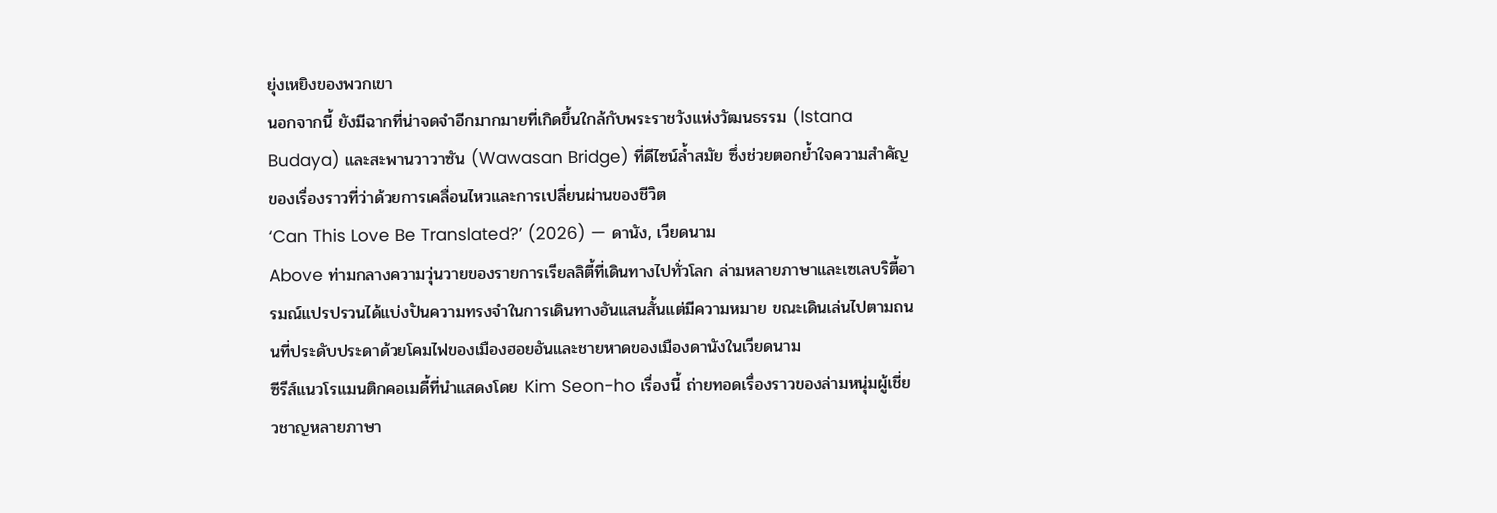ยุ่งเหยิงของพวกเขา
นอกจากนี้ ยังมีฉากที่น่าจดจำอีกมากมายที่เกิดขึ้นใกล้กับพระราชวังแห่งวัฒนธรรม (Istana Budaya) และสะพานวาวาซัน (Wawasan Bridge) ที่ดีไซน์ล้ำสมัย ซึ่งช่วยตอกย้ำใจความสำคัญของเรื่องราวที่ว่าด้วยการเคลื่อนไหวและการเปลี่ยนผ่านของชีวิต
‘Can This Love Be Translated?’ (2026) — ดานัง, เวียดนาม
Above ท่ามกลางความวุ่นวายของรายการเรียลลิตี้ที่เดินทางไปทั่วโลก ล่ามหลายภาษาและเซเลบริตี้อารมณ์แปรปรวนได้แบ่งปันความทรงจำในการเดินทางอันแสนสั้นแต่มีความหมาย ขณะเดินเล่นไปตามถนนที่ประดับประดาด้วยโคมไฟของเมืองฮอยอันและชายหาดของเมืองดานังในเวียดนาม
ซีรีส์แนวโรแมนติกคอเมดี้ที่นำแสดงโดย Kim Seon-ho เรื่องนี้ ถ่ายทอดเรื่องราวของล่ามหนุ่มผู้เชี่ยวชาญหลายภาษา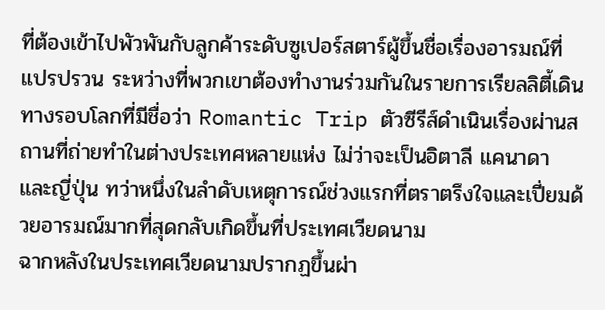ที่ต้องเข้าไปพัวพันกับลูกค้าระดับซูเปอร์สตาร์ผู้ขึ้นชื่อเรื่องอารมณ์ที่แปรปรวน ระหว่างที่พวกเขาต้องทำงานร่วมกันในรายการเรียลลิตี้เดินทางรอบโลกที่มีชื่อว่า Romantic Trip ตัวซีรีส์ดำเนินเรื่องผ่านสถานที่ถ่ายทำในต่างประเทศหลายแห่ง ไม่ว่าจะเป็นอิตาลี แคนาดา และญี่ปุ่น ทว่าหนึ่งในลำดับเหตุการณ์ช่วงแรกที่ตราตรึงใจและเปี่ยมด้วยอารมณ์มากที่สุดกลับเกิดขึ้นที่ประเทศเวียดนาม
ฉากหลังในประเทศเวียดนามปรากฏขึ้นผ่า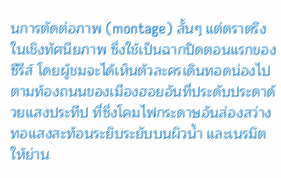นการตัดต่อภาพ (montage) สั้นๆ แต่ตราตรึงในเชิงทัศนียภาพ ซึ่งใช้เป็นฉากปิดตอนแรกของซีรีส์ โดยผู้ชมจะได้เห็นตัวละครเดินทอดน่องไปตามท้องถนนของเมืองฮอยอันที่ประดับประดาด้วยแสงประทีป ที่ซึ่งโคมไฟกระดาษอันส่องสว่างทอแสงสะท้อนระยิบระยับบนผิวน้ำ และเนรมิตให้ย่าน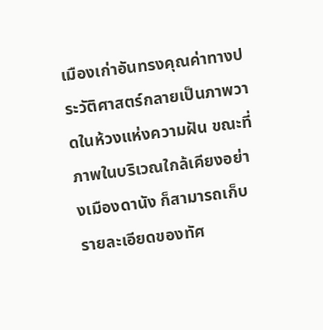เมืองเก่าอันทรงคุณค่าทางประวัติศาสตร์กลายเป็นภาพวาดในห้วงแห่งความฝัน ขณะที่ภาพในบริเวณใกล้เคียงอย่างเมืองดานัง ก็สามารถเก็บรายละเอียดของทัศ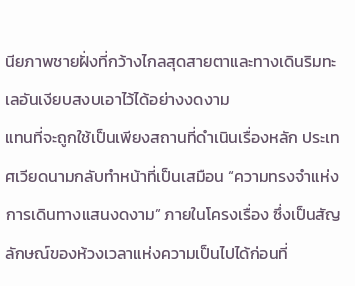นียภาพชายฝั่งที่กว้างไกลสุดสายตาและทางเดินริมทะเลอันเงียบสงบเอาไว้ได้อย่างงดงาม
แทนที่จะถูกใช้เป็นเพียงสถานที่ดำเนินเรื่องหลัก ประเทศเวียดนามกลับทำหน้าที่เป็นเสมือน “ความทรงจำแห่งการเดินทางแสนงดงาม” ภายในโครงเรื่อง ซึ่งเป็นสัญลักษณ์ของห้วงเวลาแห่งความเป็นไปได้ก่อนที่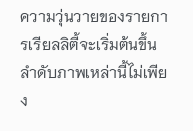ความวุ่นวายของรายการเรียลลิตี้จะเริ่มต้นขึ้น ลำดับภาพเหล่านี้ไม่เพียง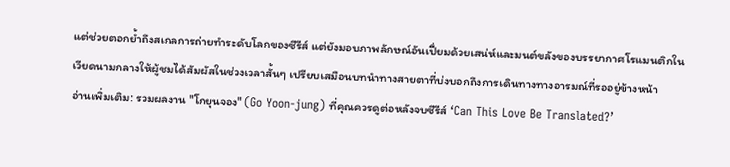แต่ช่วยตอกย้ำถึงสเกลการถ่ายทำระดับโลกของซีรีส์ แต่ยังมอบภาพลักษณ์อันเปี่ยมด้วยเสน่ห์และมนต์ขลังของบรรยากาศโรแมนติกในเวียดนามกลางให้ผู้ชมได้สัมผัสในช่วงเวลาสั้นๆ เปรียบเสมือนบทนำทางสายตาที่บ่งบอกถึงการเดินทางทางอารมณ์ที่รออยู่ข้างหน้า
อ่านเพิ่มเติม: รวมผลงาน "โกยุนจอง" (Go Yoon-jung) ที่คุณควรดูต่อหลังจบซีรีส์ ‘Can This Love Be Translated?’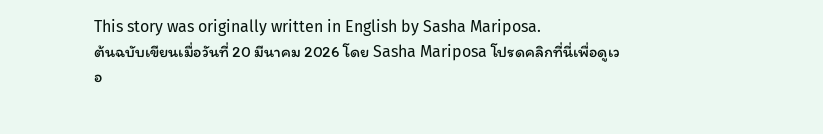This story was originally written in English by Sasha Mariposa.
ต้นฉบับเขียนเมื่อวันที่ 20 มีนาคม 2026 โดย Sasha Mariposa โปรดคลิกที่นี่เพื่อดูเวอ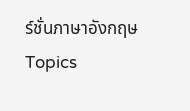ร์ชั่นภาษาอังกฤษ
Topics